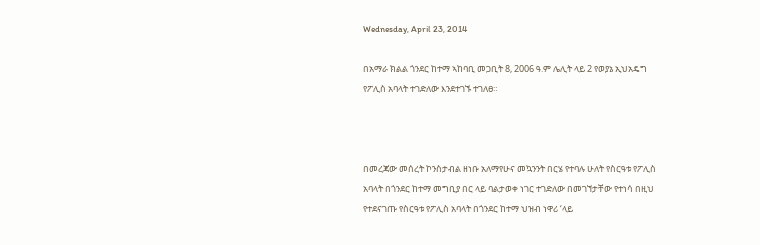Wednesday, April 23, 2014

በአማራ ክልል ጎንደር ከተማ ኣከባቢ መጋቢት 8, 2006 ዓ.ም ሌሊት ላይ 2 የወያኔ ኢህአዴግ የፖሊስ አባላት ተገድለው እንደተገኙ ተገለፀ።



በመረጃው መሰረት ኮንስታብል ዘነቡ አለማየሁና መኳንንት በርሄ የተባሉ ሁለት የስርዓቱ የፖሊስ አባላት በጎንደር ከተማ መግቢያ በር ላይ ባልታወቀ ነገር ተገድለው በመገኘታቸው የተነሳ በዚህ የተደናገጡ የስርዓቱ የፖሊስ አባላት በጎንደር ከተማ ህዝብ ነዋሪ ‘ላይ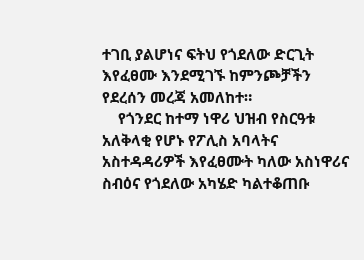ተገቢ ያልሆነና ፍትህ የጎደለው ድርጊት እየፈፀሙ እንደሚገኙ ከምንጮቻችን የደረሰን መረጃ አመለከተ።
    የጎንደር ከተማ ነዋሪ ህዝብ የስርዓቱ አለቅላቂ የሆኑ የፖሊስ አባላትና አስተዳዳሪዎች እየፈፀሙት ካለው አስነዋሪና ስብዕና የጎደለው አካሄድ ካልተቆጠቡ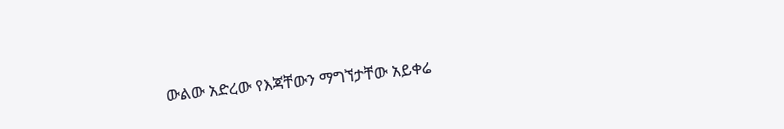ውልው አድረው የእጃቸውን ማግኘታቸው አይቀሬ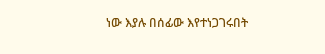ነው እያሉ በሰፊው እየተነጋገሩበት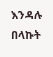እንዳሉ በላኩት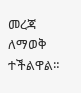መረጃ ለማወቅ ተችልዋል።